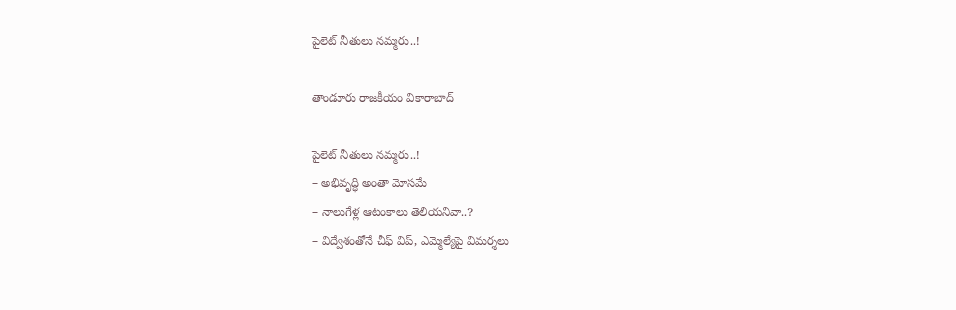పైలెట్ నీతులు నమ్మరు..!

తాండూరు రాజకీయం వికారాబాద్

పైలెట్ నీతులు నమ్మరు..!
– అభివృద్ధి అంతా మోసమే
– నాలుగేళ్ల ఆటంకాలు తెలియనివా..?
– విద్వేశంతోనే చీఫ్‌ విప్, ఎమ్మెల్యేపై విమర్శలు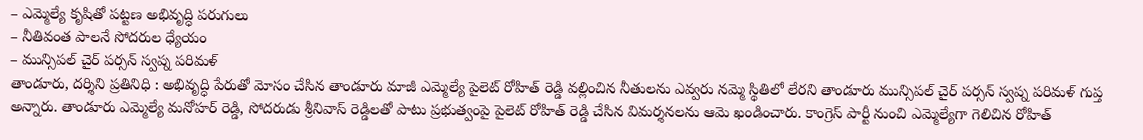– ఎమ్మెల్యే కృషితో పట్టణ అభివృద్ధి పరుగులు
– నీతివంత పాలనే సోదరుల ధ్యేయం
– మున్సిపల్ చైర్ పర్సన్ స్వప్న పరిమళ్‌
తాండూరు, దర్శిని ప్రతినిధి : అభివృద్ధి పేరుతో మోసం చేసిన తాండూరు మాజీ ఎమ్మెల్యే పైలెట్ రోహిత్ రెడ్డి వల్లించిన నీతులను ఎవ్వరు నమ్మె స్థితిలో లేరని తాండూరు మున్సిపల్ చైర్ పర్సన్ స్వప్న పరిమళ్ గుప్త అన్నారు. తాండూరు ఎమ్మెల్యే మనోహర్ రెడ్డి, సోదరుడు శ్రీనివాస్ రెడ్డిలతో పాటు ప్రభుత్వంపై పైలెట్ రోహిత్ రెడ్డి చేసిన విమర్శనలను ఆమె ఖండించారు. కాంగ్రెస్ పార్టీ నుంచి ఎమ్మెల్యేగా గెలిచిన రోహిత్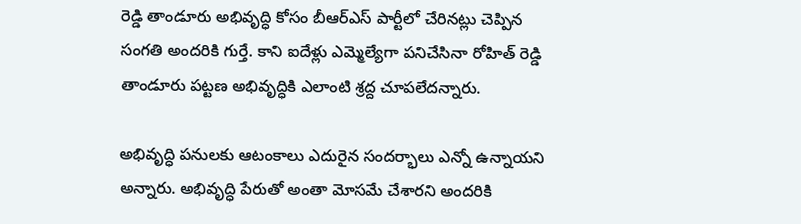రెడ్డి తాండూరు అభివృద్ధి కోసం బీఆర్ఎస్‌ పార్టీలో చేరినట్లు చెప్పిన సంగతి అందరికి గుర్తే. కాని ఐదేళ్లు ఎమ్మెల్యేగా పనిచేసినా రోహిత్ రెడ్డి తాండూరు పట్టణ అభివృద్ధికి ఎలాంటి శ్రద్ద చూపలేదన్నారు.

అభివృద్ధి పనులకు ఆటంకాలు ఎదురైన సందర్భాలు ఎన్నో ఉన్నాయని అన్నారు. అభివృద్ధి పేరుతో అంతా మోసమే చేశారని అందరికి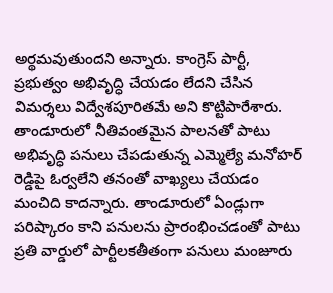అర్థమవుతుందని అన్నారు. కాంగ్రెస్ పార్టీ, ప్రభుత్వం అభివృద్ధి చేయడం లేదని చేసిన విమర్శలు విద్వేశపూరితమే అని కొట్టిపారేశారు. తాండూరులో నీతివంతమైన పాలనతో పాటు అభివృద్ధి పనులు చేపడుతున్న ఎమ్మెల్యే మనోహర్ రెడ్డిపై ఓర్వలేని తనంతో వాఖ్యలు చేయడం మంచిది కాదన్నారు. తాండూరులో ఏండ్లుగా పరిష్కారం కాని పనులను ప్రారంభించడంతో పాటు ప్రతి వార్డులో పార్టీలకతీతంగా పనులు మంజూరు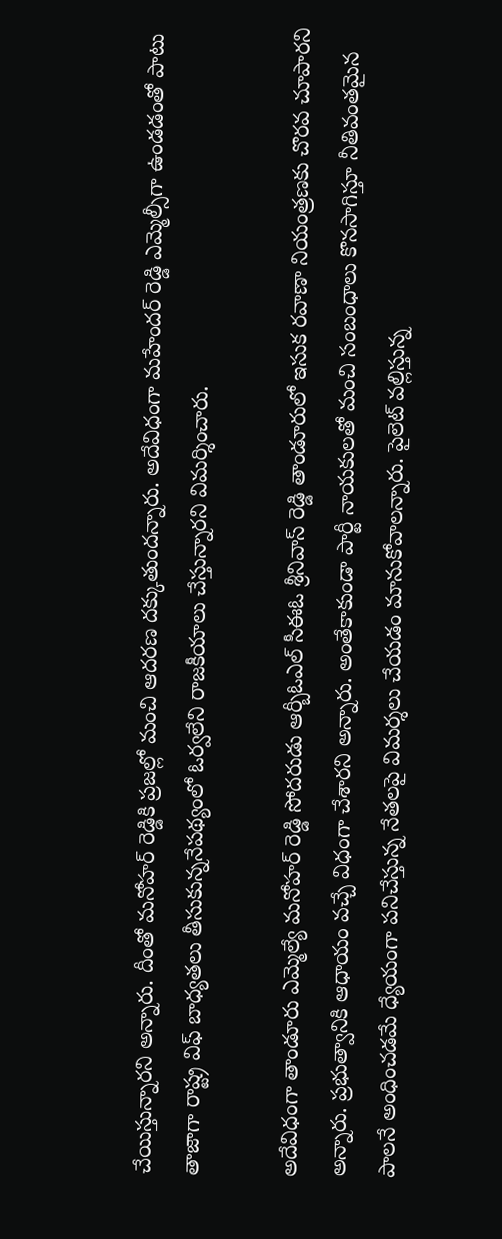చేయిస్తున్నారని అన్నారు. దీంతో మనోహర్ రెడ్డికి ప్రజల్లో మంచి ఆదరణ దక్కుతుందన్నారు. అదేవిధంగా మహేందర్ రెడ్డి ఎమ్మెల్సీగా ఉండడంతో పాటు తాజాగా రాష్ట్ర విఫ్‌ బాధ్యతలు తీసుకున్ననేపథ్యంలో ఓర్వలేని రాజకీయాలు చేస్తున్నారని విమర్శించారు.

అదేవిధంగా తాండూరు ఎమ్మెల్యే మనోహర్ రెడ్డి సోదరుడు ఆర్బీఓఎల్ సీఈఓ శ్రీనివాస్ రెడ్డి తాండూరులో ఇసుక రవాణా నియంత్రణకు చొరవ చూపారని అన్నారు. ప్రభుత్వానికి ఆధాయం వచ్చే విధంగా చేశారని అన్నారు. అంతేకాకుండా పార్టీ నాయకులతో మంచి సంబంధాలు కొనసాగిస్తూ నీతివంతమైన పాలనే అంధించడమే ధ్యేయంగా పనిచేస్తున్న నేతలపై విమర్శలు చేయడం మానుకోవాలన్నారు. పైలెట్ వల్లిస్తున్న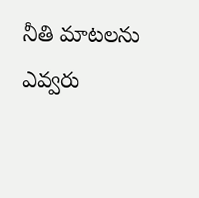నీతి మాటలను ఎవ్వరు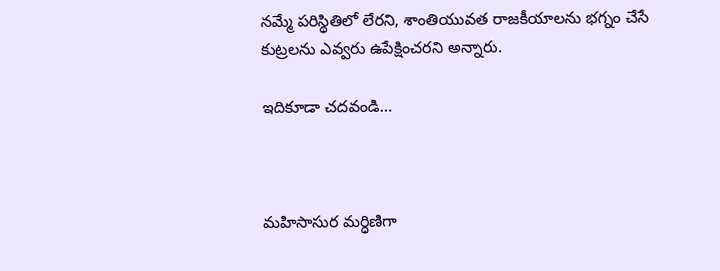నమ్మే పరిస్థితిలో లేరని, శాంతియువత రాజకీయాలను భగ్నం చేసే కుట్రలను ఎవ్వరు ఉపేక్షించరని అన్నారు.

ఇదికూడా చదవండి…



మహిసాసుర మర్ధిణిగా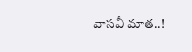వాసవీ మాత..!